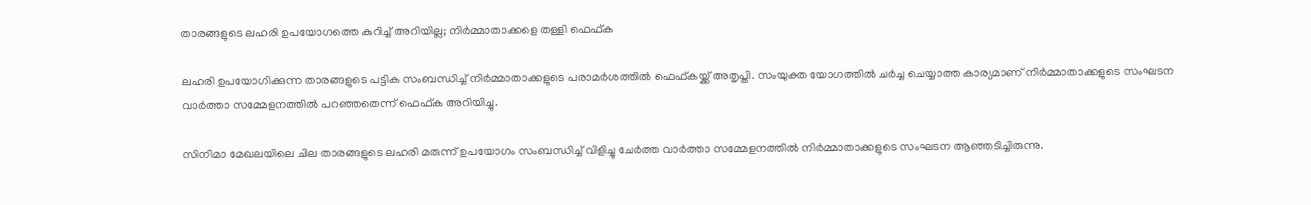താരങ്ങളുടെ ലഹരി ഉപയോഗത്തെ കുറിച്ച് അറിയില്ല; നിര്‍മ്മാതാക്കളെ തള്ളി ഫെഫ്ക

ലഹരി ഉപയോഗിക്കുന്ന താരങ്ങളുടെ പട്ടിക സംബന്ധിച്ച് നിര്‍മ്മാതാക്കളുടെ പരാമര്‍ശത്തില്‍ ഫെഫ്കയ്ക്ക് അതൃപ്തി. സംയുക്ത യോഗത്തില്‍ ചര്‍ച്ച ചെയ്യാത്ത കാര്യമാണ് നിര്‍മ്മാതാക്കളുടെ സംഘടന വാര്‍ത്താ സമ്മേളനത്തില്‍ പറഞ്ഞതെന്ന് ഫെഫ്ക അറിയിച്ചു.

സിനിമാ മേഖലയിലെ ചില താരങ്ങളുടെ ലഹരി മരുന്ന് ഉപയോഗം സംബന്ധിച്ച് വിളിച്ചു ചേര്‍ത്ത വാര്‍ത്താ സമ്മേളനത്തില്‍ നിര്‍മ്മാതാക്കളുടെ സംഘടന ആഞ്ഞടിച്ചിരുന്നു.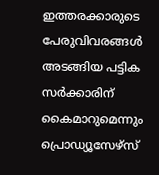ഇത്തരക്കാരുടെ പേരുവിവരങ്ങള്‍ അടങ്ങിയ പട്ടിക സര്‍ക്കാരിന് കൈമാറുമെന്നും പ്രൊഡ്യൂസേഴ്സ്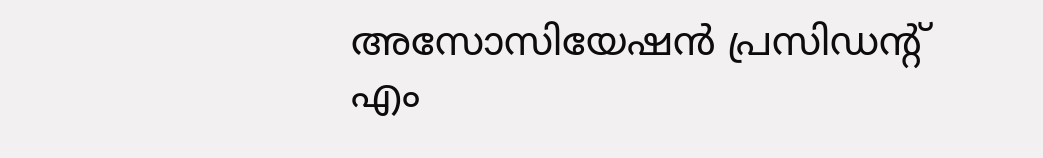അസോസിയേഷന്‍ പ്രസിഡന്റ് എം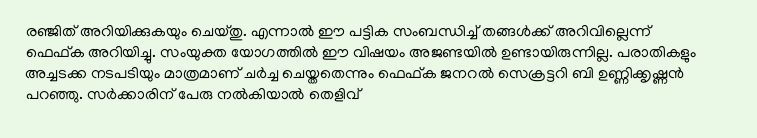രഞ്ജിത് അറിയിക്കുകയും ചെയ്തു. എന്നാല്‍ ഈ പട്ടിക സംബന്ധിച്ച് തങ്ങള്‍ക്ക് അറിവില്ലെന്ന് ഫെഫ്ക അറിയിച്ചു. സംയുക്ത യോഗത്തില്‍ ഈ വിഷയം അജണ്ടയില്‍ ഉണ്ടായിരുന്നില്ല. പരാതികളും അച്ചടക്ക നടപടിയും മാത്രമാണ് ചര്‍ച്ച ചെയ്തതെന്നും ഫെഫ്ക ജനറല്‍ സെക്രട്ടറി ബി ഉണ്ണിക്കൃഷ്ണന്‍ പറഞ്ഞു. സര്‍ക്കാരിന് പേരു നല്‍കിയാല്‍ തെളിവ്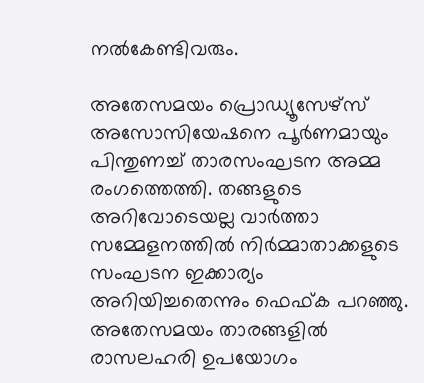നല്‍കേണ്ടിവരും.

അതേസമയം പ്രൊഡ്യൂസേഴ്സ് അസോസിയേഷനെ പൂര്‍ണമായും പിന്തുണച്ച് താരസംഘടന അമ്മ രംഗത്തെത്തി. തങ്ങളുടെ അറിവോടെയല്ല വാര്‍ത്താ സമ്മേളനത്തില്‍ നിര്‍മ്മാതാക്കളുടെ സംഘടന ഇക്കാര്യം അറിയിച്ചതെന്നും ഫെഫ്ക പറഞ്ഞു. അതേസമയം താരങ്ങളില്‍ രാസലഹരി ഉപയോഗം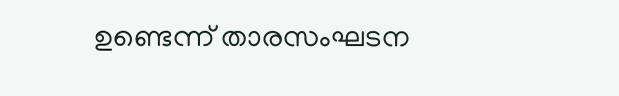ഉണ്ടെന്ന് താരസംഘടന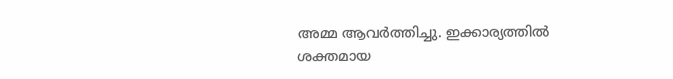അമ്മ ആവര്‍ത്തിച്ചു. ഇക്കാര്യത്തില്‍ ശക്തമായ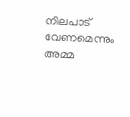നിലപാട് വേണമെന്നും അമ്മ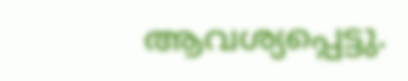ആവശ്യപ്പെട്ടു.